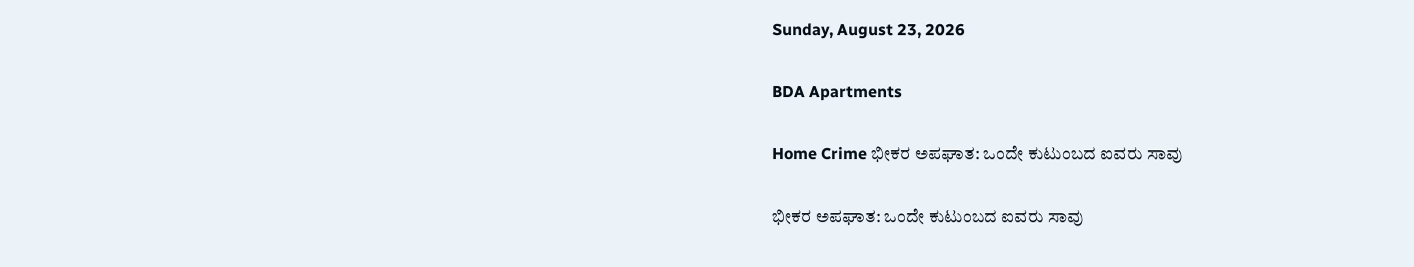Sunday, August 23, 2026

BDA Apartments

Home Crime ಭೀಕರ ಅಪಘಾತ: ಒಂದೇ ಕುಟುಂಬದ ಐವರು ಸಾವು

ಭೀಕರ ಅಪಘಾತ: ಒಂದೇ ಕುಟುಂಬದ ಐವರು ಸಾವು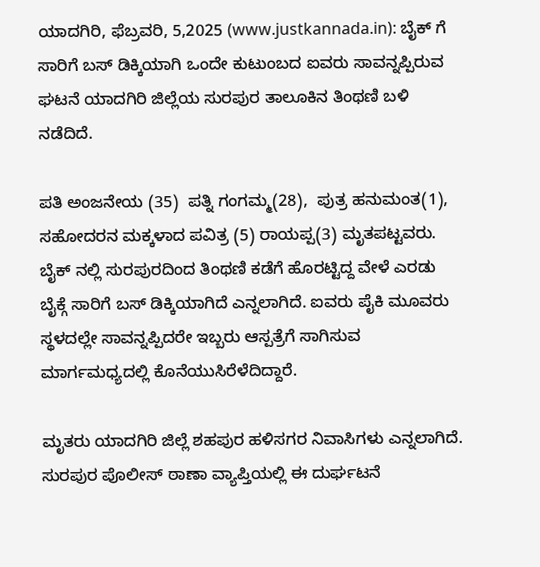ಯಾದಗಿರಿ, ಫೆಬ್ರವರಿ, 5,2025 (www.justkannada.in): ಬೈಕ್ ಗೆ ಸಾರಿಗೆ ಬಸ್ ಡಿಕ್ಕಿಯಾಗಿ ಒಂದೇ ಕುಟುಂಬದ ಐವರು ಸಾವನ್ನಪ್ಪಿರುವ ಘಟನೆ ಯಾದಗಿರಿ ಜಿಲ್ಲೆಯ ಸುರಪುರ ತಾಲೂಕಿನ ತಿಂಥಣಿ ಬಳಿ ನಡೆದಿದೆ.

ಪತಿ ಅಂಜನೇಯ (35)  ಪತ್ನಿ ಗಂಗಮ್ಮ(28),  ಪುತ್ರ ಹನುಮಂತ(1), ಸಹೋದರನ ಮಕ್ಕಳಾದ ಪವಿತ್ರ (5) ರಾಯಪ್ಪ(3) ಮೃತಪಟ್ಟವರು. ಬೈಕ್ ನಲ್ಲಿ ಸುರಪುರದಿಂದ ತಿಂಥಣಿ ಕಡೆಗೆ ಹೊರಟ್ಟಿದ್ದ ವೇಳೆ ಎರಡು ಬೈಕ್ಗೆ ಸಾರಿಗೆ ಬಸ್ ಡಿಕ್ಕಿಯಾಗಿದೆ ಎನ್ನಲಾಗಿದೆ. ಐವರು ಪೈಕಿ ಮೂವರು ಸ್ಥಳದಲ್ಲೇ ಸಾವನ್ನಪ್ಪಿದರೇ ಇಬ್ಬರು ಆಸ್ಪತ್ರೆಗೆ ಸಾಗಿಸುವ ಮಾರ್ಗಮಧ್ಯದಲ್ಲಿ ಕೊನೆಯುಸಿರೆಳೆದಿದ್ದಾರೆ.

ಮೃತರು ಯಾದಗಿರಿ ಜಿಲ್ಲೆ ಶಹಪುರ ಹಳಿಸಗರ ನಿವಾಸಿಗಳು ಎನ್ನಲಾಗಿದೆ. ಸುರಪುರ ಪೊಲೀಸ್ ಠಾಣಾ ವ್ಯಾಪ್ತಿಯಲ್ಲಿ ಈ ದುರ್ಘಟನೆ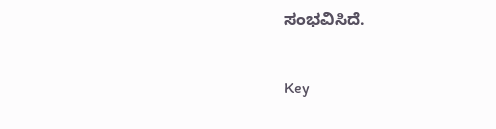ಸಂಭವಿಸಿದೆ.

Key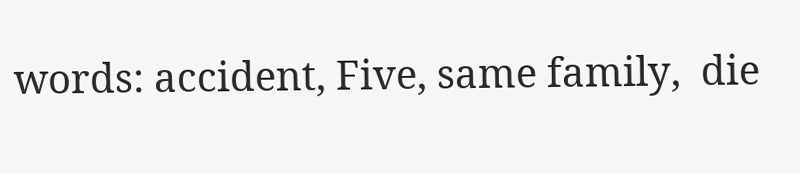words: accident, Five, same family,  die